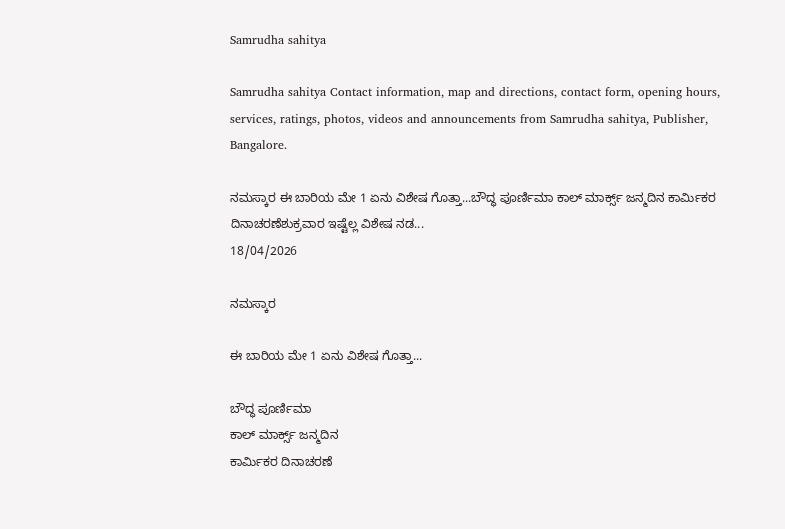Samrudha sahitya

Samrudha sahitya Contact information, map and directions, contact form, opening hours, services, ratings, photos, videos and announcements from Samrudha sahitya, Publisher, Bangalore.

ನಮಸ್ಕಾರ ಈ ಬಾರಿಯ ಮೇ 1 ಏನು ವಿಶೇಷ ಗೊತ್ತಾ...ಬೌದ್ಧ ಪೂರ್ಣಿಮಾ ಕಾಲ್ ಮಾರ್ಕ್ಸ್ ಜನ್ಮದಿನ ಕಾರ್ಮಿಕರ ದಿನಾಚರಣೆಶುಕ್ರವಾರ ಇಷ್ಟೆಲ್ಲ ವಿಶೇಷ ನಡ...
18/04/2026

ನಮಸ್ಕಾರ

ಈ ಬಾರಿಯ ಮೇ 1 ಏನು ವಿಶೇಷ ಗೊತ್ತಾ...

ಬೌದ್ಧ ಪೂರ್ಣಿಮಾ
ಕಾಲ್ ಮಾರ್ಕ್ಸ್ ಜನ್ಮದಿನ
ಕಾರ್ಮಿಕರ ದಿನಾಚರಣೆ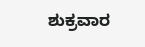ಶುಕ್ರವಾರ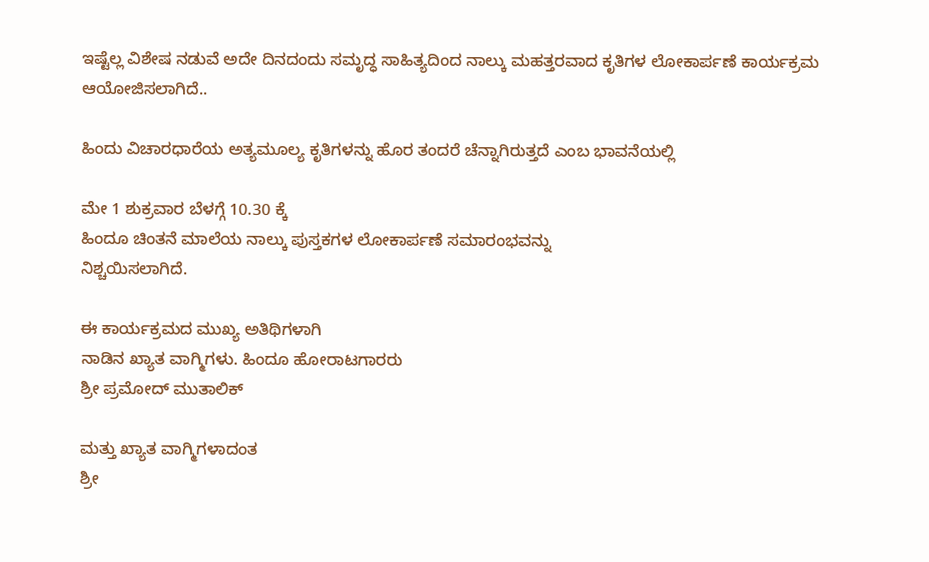ಇಷ್ಟೆಲ್ಲ ವಿಶೇಷ ನಡುವೆ ಅದೇ ದಿನದಂದು ಸಮೃದ್ಧ ಸಾಹಿತ್ಯದಿಂದ ನಾಲ್ಕು ಮಹತ್ತರವಾದ ಕೃತಿಗಳ ಲೋಕಾರ್ಪಣೆ ಕಾರ್ಯಕ್ರಮ ಆಯೋಜಿಸಲಾಗಿದೆ..

ಹಿಂದು ವಿಚಾರಧಾರೆಯ ಅತ್ಯಮೂಲ್ಯ ಕೃತಿಗಳನ್ನು ಹೊರ ತಂದರೆ ಚೆನ್ನಾಗಿರುತ್ತದೆ ಎಂಬ ಭಾವನೆಯಲ್ಲಿ

ಮೇ 1 ಶುಕ್ರವಾರ ಬೆಳಗ್ಗೆ 10.30 ಕ್ಕೆ
ಹಿಂದೂ ಚಿಂತನೆ ಮಾಲೆಯ ನಾಲ್ಕು ಪುಸ್ತಕಗಳ ಲೋಕಾರ್ಪಣೆ ಸಮಾರಂಭವನ್ನು
ನಿಶ್ಚಯಿಸಲಾಗಿದೆ.

ಈ ಕಾರ್ಯಕ್ರಮದ ಮುಖ್ಯ ಅತಿಥಿಗಳಾಗಿ
ನಾಡಿನ ಖ್ಯಾತ ವಾಗ್ಮಿಗಳು. ಹಿಂದೂ ಹೋರಾಟಗಾರರು
ಶ್ರೀ ಪ್ರಮೋದ್ ಮುತಾಲಿಕ್

ಮತ್ತು ಖ್ಯಾತ ವಾಗ್ಮಿಗಳಾದಂತ
ಶ್ರೀ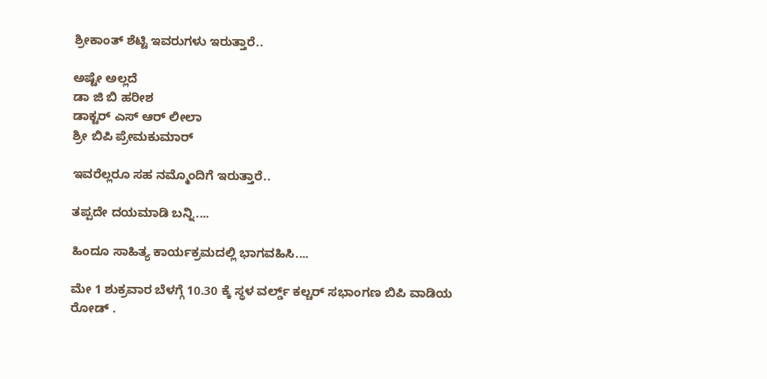ಶ್ರೀಕಾಂತ್ ಶೆಟ್ಟಿ ಇವರುಗಳು ಇರುತ್ತಾರೆ..

ಅಷ್ಟೇ ಅಲ್ಲದೆ
ಡಾ ಜಿ ಬಿ ಹರೀಶ
ಡಾಕ್ಟರ್ ಎಸ್ ಆರ್ ಲೀಲಾ
ಶ್ರೀ ಬಿಪಿ ಪ್ರೇಮಕುಮಾರ್

ಇವರೆಲ್ಲರೂ ಸಹ ನಮ್ಮೊಂದಿಗೆ ಇರುತ್ತಾರೆ..

ತಪ್ಪದೇ ದಯಮಾಡಿ ಬನ್ನಿ....

ಹಿಂದೂ ಸಾಹಿತ್ಯ ಕಾರ್ಯಕ್ರಮದಲ್ಲಿ ಭಾಗವಹಿಸಿ....

ಮೇ 1 ಶುಕ್ರವಾರ ಬೆಳಗ್ಗೆ 10.30 ಕ್ಕೆ ಸ್ಥಳ ವರ್ಲ್ಡ್ ಕಲ್ಚರ್ ಸಭಾಂಗಣ ಬಿಪಿ ವಾಡಿಯ ರೋಡ್ .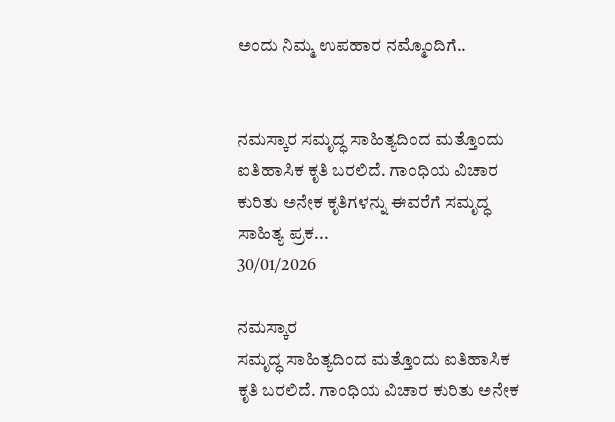ಅಂದು ನಿಮ್ಮ ಉಪಹಾರ ನಮ್ಮೊಂದಿಗೆ..


ನಮಸ್ಕಾರ ಸಮೃದ್ಧ ಸಾಹಿತ್ಯದಿಂದ ಮತ್ತೊಂದು ಐತಿಹಾಸಿಕ ಕೃತಿ ಬರಲಿದೆ. ಗಾಂಧಿಯ ವಿಚಾರ ಕುರಿತು ಅನೇಕ ಕೃತಿಗಳನ್ನು ಈವರೆಗೆ ಸಮೃದ್ಧ ಸಾಹಿತ್ಯ ಪ್ರಕ...
30/01/2026

ನಮಸ್ಕಾರ
ಸಮೃದ್ಧ ಸಾಹಿತ್ಯದಿಂದ ಮತ್ತೊಂದು ಐತಿಹಾಸಿಕ ಕೃತಿ ಬರಲಿದೆ. ಗಾಂಧಿಯ ವಿಚಾರ ಕುರಿತು ಅನೇಕ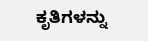ಕೃತಿಗಳನ್ನು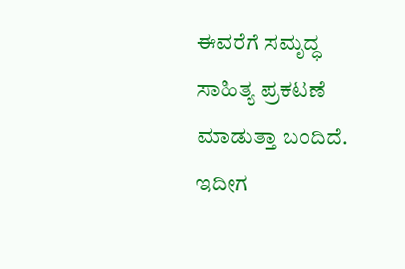ಈವರೆಗೆ ಸಮೃದ್ಧ ಸಾಹಿತ್ಯ ಪ್ರಕಟಣೆ ಮಾಡುತ್ತಾ ಬಂದಿದೆ. ಇದೀಗ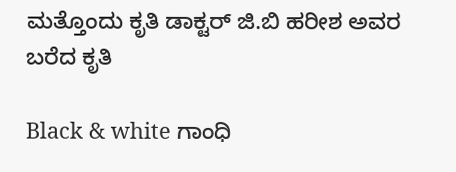ಮತ್ತೊಂದು ಕೃತಿ ಡಾಕ್ಟರ್ ಜಿ.ಬಿ ಹರೀಶ ಅವರ ಬರೆದ ಕೃತಿ

Black & white ಗಾಂಧಿ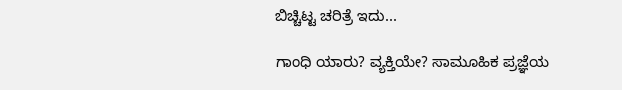ಬಿಚ್ಚಿಟ್ಟ ಚರಿತ್ರೆ ಇದು...

ಗಾಂಧಿ ಯಾರು? ವ್ಯಕ್ತಿಯೇ? ಸಾಮೂಹಿಕ ಪ್ರಜ್ಞೆಯ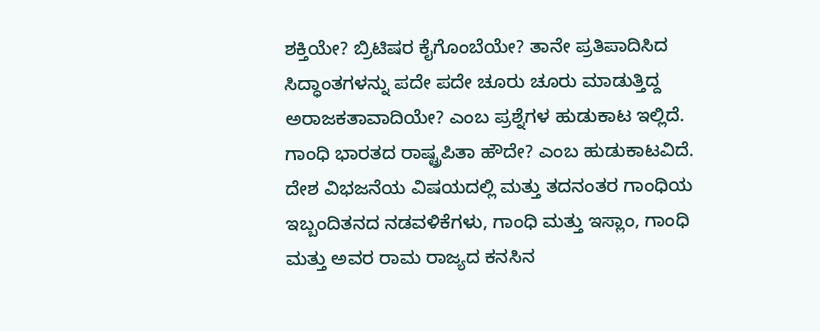ಶಕ್ತಿಯೇ? ಬ್ರಿಟಿಷರ ಕೈಗೊಂಬೆಯೇ? ತಾನೇ ಪ್ರತಿಪಾದಿಸಿದ ಸಿದ್ಧಾಂತಗಳನ್ನು ಪದೇ ಪದೇ ಚೂರು ಚೂರು ಮಾಡುತ್ತಿದ್ದ ಅರಾಜಕತಾವಾದಿಯೇ? ಎಂಬ ಪ್ರಶ್ನೆಗಳ ಹುಡುಕಾಟ ಇಲ್ಲಿದೆ. ಗಾಂಧಿ ಭಾರತದ ರಾಷ್ಟ್ರಪಿತಾ ಹೌದೇ? ಎಂಬ ಹುಡುಕಾಟವಿದೆ. ದೇಶ ವಿಭಜನೆಯ ವಿಷಯದಲ್ಲಿ ಮತ್ತು ತದನಂತರ ಗಾಂಧಿಯ ಇಬ್ಬಂದಿತನದ ನಡವಳಿಕೆಗಳು, ಗಾಂಧಿ ಮತ್ತು ಇಸ್ಲಾಂ, ಗಾಂಧಿ ಮತ್ತು ಅವರ ರಾಮ ರಾಜ್ಯದ ಕನಸಿನ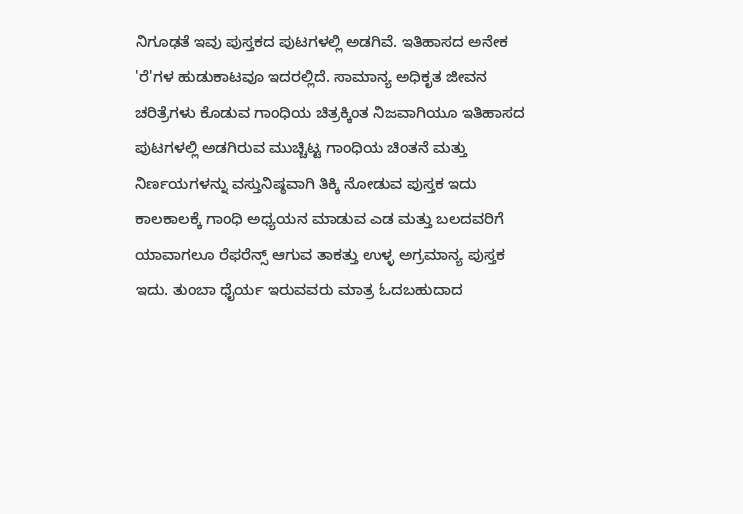ನಿಗೂಢತೆ ಇವು ಪುಸ್ತಕದ ಪುಟಗಳಲ್ಲಿ ಅಡಗಿವೆ. ಇತಿಹಾಸದ ಅನೇಕ 'ರೆ'ಗಳ ಹುಡುಕಾಟವೂ ಇದರಲ್ಲಿದೆ. ಸಾಮಾನ್ಯ ಅಧಿಕೃತ ಜೀವನ ಚರಿತ್ರೆಗಳು ಕೊಡುವ ಗಾಂಧಿಯ ಚಿತ್ರಕ್ಕಿಂತ ನಿಜವಾಗಿಯೂ ಇತಿಹಾಸದ ಪುಟಗಳಲ್ಲಿ ಅಡಗಿರುವ ಮುಚ್ಚಿಟ್ಟ ಗಾಂಧಿಯ ಚಿಂತನೆ ಮತ್ತು ನಿರ್ಣಯಗಳನ್ನು ವಸ್ತುನಿಷ್ಠವಾಗಿ ತಿಕ್ಕಿ ನೋಡುವ ಪುಸ್ತಕ ಇದು ಕಾಲಕಾಲಕ್ಕೆ ಗಾಂಧಿ ಅಧ್ಯಯನ ಮಾಡುವ ಎಡ ಮತ್ತು ಬಲದವರಿಗೆ ಯಾವಾಗಲೂ ರೆಫರೆನ್ಸ್ ಆಗುವ ತಾಕತ್ತು ಉಳ್ಳ ಅಗ್ರಮಾನ್ಯ ಪುಸ್ತಕ ಇದು. ತುಂಬಾ ಧೈರ್ಯ ಇರುವವರು ಮಾತ್ರ ಓದಬಹುದಾದ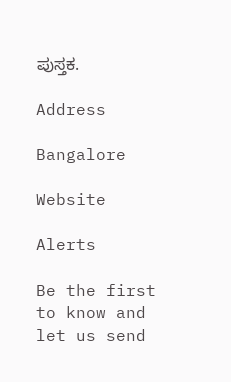ಪುಸ್ತಕ.

Address

Bangalore

Website

Alerts

Be the first to know and let us send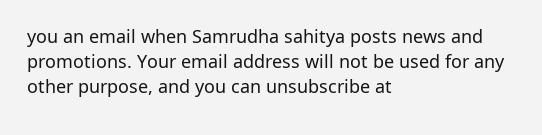you an email when Samrudha sahitya posts news and promotions. Your email address will not be used for any other purpose, and you can unsubscribe at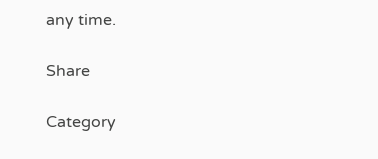any time.

Share

Category